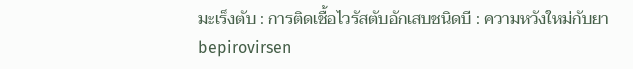มะเร็งตับ : การติดเชื้อไวรัสตับอักเสบชนิดบี : ความหวังใหม่กับยา bepirovirsen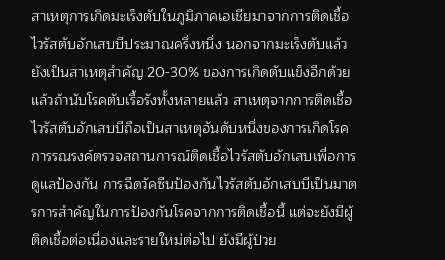สาเหตุการเกิดมะเร็งตับในภูมิภาคเอเชียมาจากการติดเชื้อไวรัสตับอักเสบบีประมาณครึ่งหนึ่ง นอกจากมะเร็งตับแล้วยังเป็นสาเหตุสำคัญ 20-30% ของการเกิดตับแข็งอีกด้วย แล้วถ้านับโรคตับเรื้อรังทั้งหลายแล้ว สาเหตุจากการติดเชื้อไวรัสตับอักเสบบีถือเป็นสาเหตุอันดับหนึ่งของการเกิดโรค
การรณรงค์ตรวจสถานการณ์ติดเชื้อไวรัสตับอักเสบเพื่อการดูแลป้องกัน การฉีดวัคซีนป้องกันไวรัสตับอักเสบบีเป็นมาตรการสำคัญในการป้องกันโรคจากการติดเชื้อนี้ แต่จะยังมีผู้ติดเชื้อต่อเนื่องและรายใหม่ต่อไป ยังมีผู้ป่วย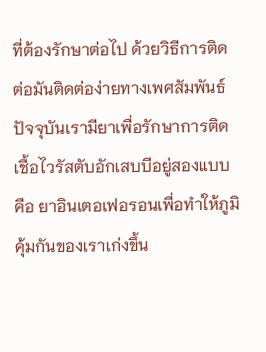ที่ต้องรักษาต่อไป ด้วยวิธีการติดต่อมันติดต่อง่ายทางเพศสัมพันธ์
ปัจจุบันเรามียาเพื่อรักษาการติดเชื้อไวรัสตับอักเสบบีอยู่สองแบบคือ ยาอินเตอเฟอรอนเพื่อทำให้ภูมิคุ้มกันของเราเก่งขึ้น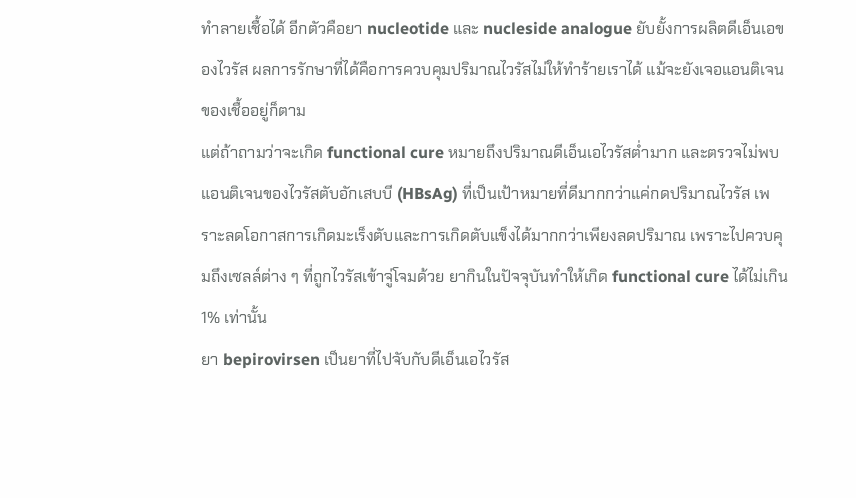ทำลายเชื้อได้ อีกตัวคือยา nucleotide และ nucleside analogue ยับยั้งการผลิตดีเอ็นเอของไวรัส ผลการรักษาที่ได้คือการควบคุมปริมาณไวรัสไม่ให้ทำร้ายเราได้ แม้จะยังเจอแอนติเจนของเชื้ออยู่ก็ตาม
แต่ถ้าถามว่าจะเกิด functional cure หมายถึงปริมาณดีเอ็นเอไวรัสต่ำมาก และตรวจไม่พบแอนติเจนของไวรัสตับอักเสบบี (HBsAg) ที่เป็นเป้าหมายที่ดีมากกว่าแค่กดปริมาณไวรัส เพราะลดโอกาสการเกิดมะเร็งตับและการเกิดตับแข็งได้มากกว่าเพียงลดปริมาณ เพราะไปควบคุมถึงเซลล์ต่าง ๆ ที่ถูกไวรัสเข้าจู่โจมด้วย ยากินในปัจจุบันทำให้เกิด functional cure ได้ไม่เกิน 1% เท่านั้น
ยา bepirovirsen เป็นยาที่ไปจับกับดีเอ็นเอไวรัส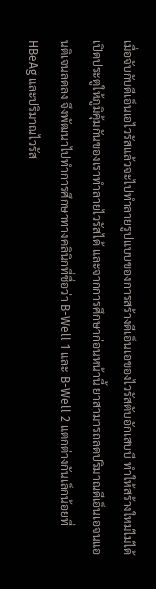เมื่อจับกับดีเอ็นเอไวรัสแล้วจะไปทำลายรูปแบบของการสร้างดีเอ็นเอของไวรัสตับอักเสบบี ทำให้สร้างใหม่ไม่ได้ เปิดประตูให้ภูมิคุ้มกันของเราทำลายไวรัสได้ และจากการศึกษาก่อนหน้านี้ ยาสามารถลดปริมาณดีเอ็นเอจนแอนติเจนลดลง จึงพัฒนาไปทำการศึกษาทางคลินิกที่ชื่อว่า B-Well 1 และ B-Well 2 แตกต่างกันเล็กน้อยที่ HBeAg และปริมาณไวรัส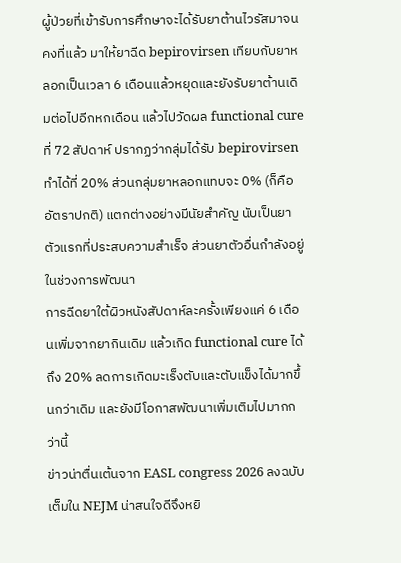ผู้ป่วยที่เข้ารับการศึกษาจะได้รับยาต้านไวรัสมาจนคงที่แล้ว มาให้ยาฉีด bepirovirsen เทียบกับยาหลอกเป็นเวลา 6 เดือนแล้วหยุดและยังรับยาต้านเดิมต่อไปอีกหกเดือน แล้วไปวัดผล functional cure ที่ 72 สัปดาห์ ปรากฏว่ากลุ่มได้รับ bepirovirsen ทำได้ที่ 20% ส่วนกลุ่มยาหลอกแทบจะ 0% (ก็คืออัตราปกติ) แตกต่างอย่างมีนัยสำคัญ นับเป็นยาตัวแรกที่ประสบความสำเร็จ ส่วนยาตัวอื่นกำลังอยู่ในช่วงการพัฒนา
การฉีดยาใต้ผิวหนังสัปดาห์ละครั้งเพียงแค่ 6 เดือนเพิ่มจากยากินเดิม แล้วเกิด functional cure ได้ถึง 20% ลดการเกิดมะเร็งตับและตับแข็งได้มากขึ้นกว่าเดิม และยังมีโอกาสพัฒนาเพิ่มเติมไปมากกว่านี้
ข่าวน่าตื่นเต้นจาก EASL congress 2026 ลงฉบับเต็มใน NEJM น่าสนใจดีจึงหยิ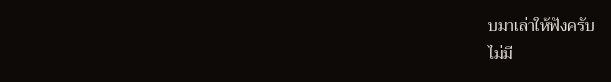บมาเล่าให้ฟังครับ
ไม่มี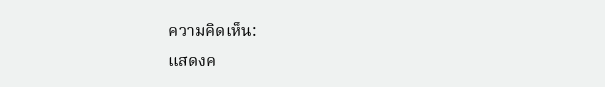ความคิดเห็น:
แสดงค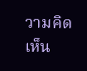วามคิดเห็น